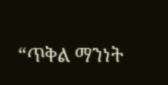“ጥቅል ማንነት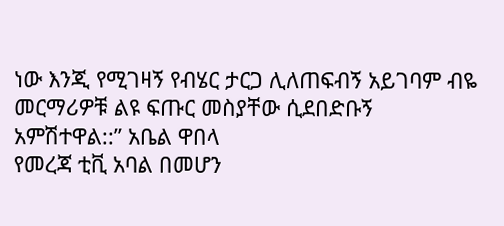ነው እንጂ የሚገዛኝ የብሄር ታርጋ ሊለጠፍብኝ አይገባም ብዬ መርማሪዎቹ ልዩ ፍጡር መስያቸው ሲደበድቡኝ አምሽተዋል::” አቤል ዋበላ
የመረጃ ቲቪ አባል በመሆን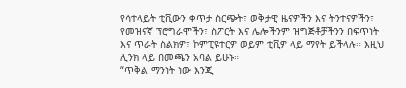የሳተላይት ቲቪውን ቀጥታ ስርጭት፣ ወቅታዊ ዜናዎችን እና ትንተናዎችን፣ የመዝናኛ ፕሮግራሞችን፣ ስፖርት እና ሌሎችንም ዝግጅቶቻችንን በፍጥነት እና ጥራት ስልክዎ፣ ኮምፒዩተርዎ ወይም ቲቪዎ ላይ ማየት ይችላሉ። እዚህ ሊንክ ላይ በመጫን አባል ይሁኑ።
“ጥቅል ማንነት ነው እንጂ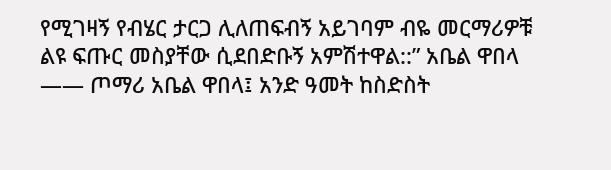የሚገዛኝ የብሄር ታርጋ ሊለጠፍብኝ አይገባም ብዬ መርማሪዎቹ ልዩ ፍጡር መስያቸው ሲደበድቡኝ አምሽተዋል::” አቤል ዋበላ —— ጦማሪ አቤል ዋበላ፤ አንድ ዓመት ከስድስት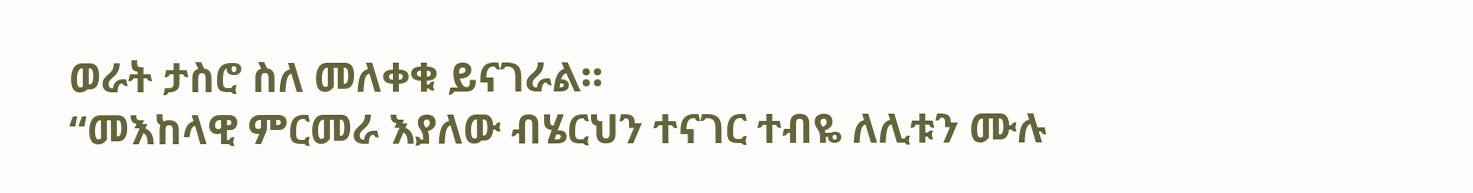ወራት ታስሮ ስለ መለቀቁ ይናገራል።
“መእከላዊ ምርመራ እያለው ብሄርህን ተናገር ተብዬ ለሊቱን ሙሉ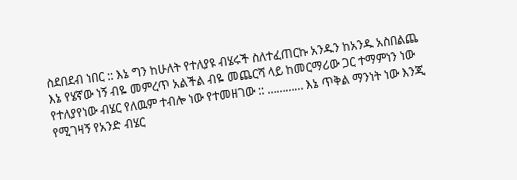ስደበደብ ነበር :: እኔ ግን ከሁለት የተለያዩ ብሄሩች ስለተፈጠርኩ አንዱን ከአንዱ አስበልጨ እኔ የሄኛው ነኝ ብዬ መምረጥ አልችል ብዬ መጨርሻ ላይ ከመርማሪው ጋር ተማምነን ነው የተለያየነው ብሄር የለዉም ተብሎ ነው የተመዘገው :: ………… እኔ ጥቅል ማንነት ነው እንጂ የሚገዛኝ የአንድ ብሄር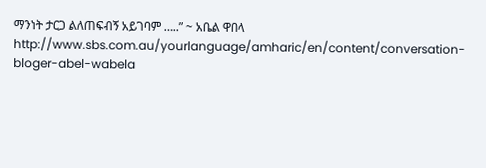ማንነት ታርጋ ልለጠፍብኝ አይገባም …..” ~ አቤል ዋበላ
http://www.sbs.com.au/yourlanguage/amharic/en/content/conversation-bloger-abel-wabela